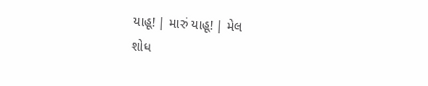યાહૂ! | મારું યાહૂ! | મેલ
શોધ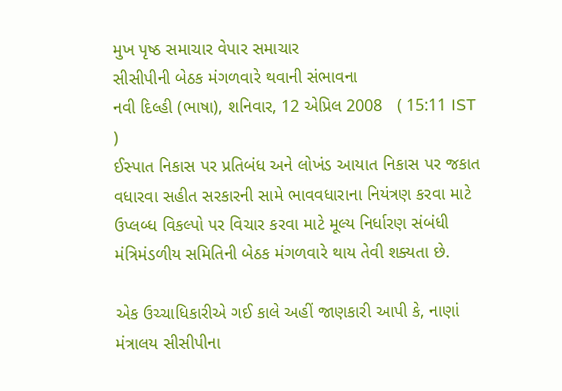મુખ પૃષ્ઠ સમાચાર વેપાર સમાચાર
સીસીપીની બેઠક મંગળવારે થવાની સંભાવના
નવી દિલ્હી (ભાષા), શનિવાર, 12 એપ્રિલ 2008   ( 15:11 IST )
ઈસ્પાત નિકાસ પર પ્રતિબંધ અને લોખંડ આયાત નિકાસ પર જકાત વધારવા સહીત સરકારની સામે ભાવવધારાના નિયંત્રણ કરવા માટે ઉપ્લબ્ધ વિકલ્પો પર વિચાર કરવા માટે મૂલ્ય નિર્ધારણ સંબંધી મંત્રિમંડળીય સમિતિની બેઠક મંગળવારે થાય તેવી શક્યતા છે.

એક ઉચ્ચાધિકારીએ ગઈ કાલે અહીં જાણકારી આપી કે, નાણાં મંત્રાલય સીસીપીના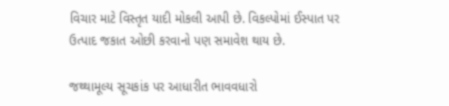વિચાર માટે વિસ્તૃત યાદી મોકલી આપી છે. વિકલ્પોમાં ઈસ્પાત પર ઉત્પાદ જકાત ઓછી કરવાનો પણ સમાવેશ થાય છે.

જથ્થામૂલ્ય સૂચકાંક પર આધારીત ભાવવધારો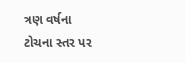ત્રણ વર્ષના ટોચના સ્તર પર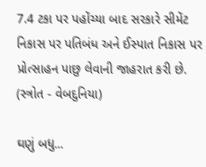7.4 ટકા પર પહોંચ્યા બાદ સરકારે સીમેંટ નિકાસ પર પતિબંધ અને ઈસ્પાત નિકાસ પર પ્રોત્સાહન પાછુ લેવાની જાહરાત કરી છે.
(સ્ત્રોત - વેબદુનિયા)

ઘણું બધુ...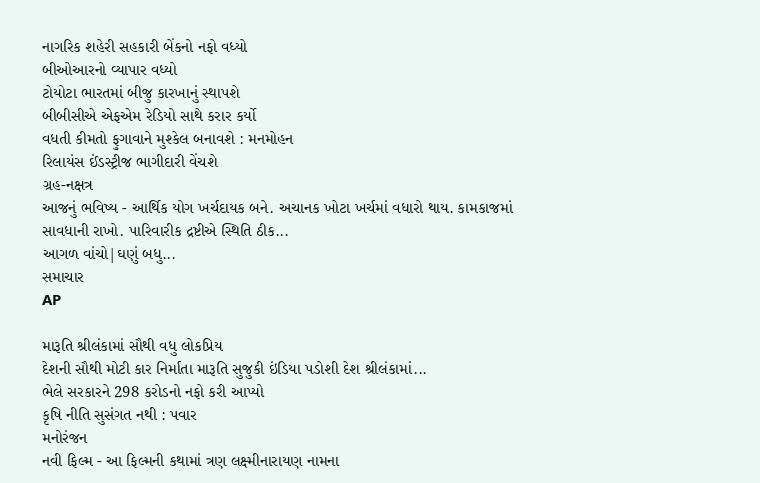નાગરિક શહેરી સહકારી બેંકનો નફો વધ્યો
બીઓઆરનો વ્યાપાર વધ્યો
ટોયોટા ભારતમાં બીજુ કારખાનું સ્થાપશે
બીબીસીએ એફએમ રેડિયો સાથે કરાર કર્યો
વધતી કીમતો ફુગાવાને મુશ્કેલ બનાવશે : મનમોહન
રિલાયંસ ઈંડસ્ટ્રીજ ભાગીદારી વેંચશે
ગ્રહ-નક્ષત્ર
આજનું ભવિષ્ય - આર્થિક યોગ ખર્ચદાયક બને. અચાનક ખોટા ખર્ચમાં વધારો થાય. કામકાજમાં સાવધાની રાખો. પારિવારીક દ્રષ્ટીએ સ્થિતિ ઠીક...
આગળ વાંચો|ઘણું બધુ...
સમાચાર
AP

મારૂતિ શ્રીલંકામાં સૌથી વધુ લોકપ્રિય
દેશની સૌથી મોટી કાર નિર્માતા મારૂતિ સુજુકી ઇંડિયા પડોશી દેશ શ્રીલંકામાં...
ભેલે સરકારને 298 કરોડનો નફો કરી આપ્યો
કૃષિ નીતિ સુસંગત નથી : પવાર
મનોરંજન
નવી ફિલ્મ - આ ફિલ્મની કથામાં ત્રણ લક્ષ્મીનારાયણ નામના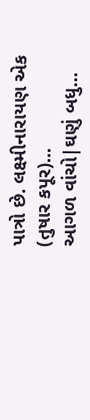પાત્રો છે. લક્ષ્મીનારાયણ એક (તુષાર કપૂર)...
આગળ વાંચો|ઘણું બધુ...